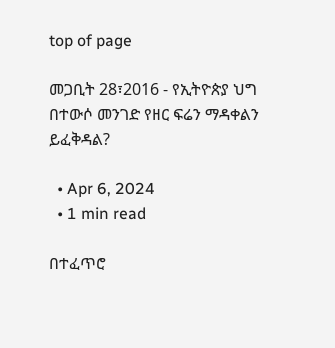top of page

መጋቢት 28፣2016 - የኢትዮጵያ ህግ በተውሶ መንገድ የዘር ፍሬን ማዳቀልን ይፈቅዳል?

  • Apr 6, 2024
  • 1 min read

በተፈጥሮ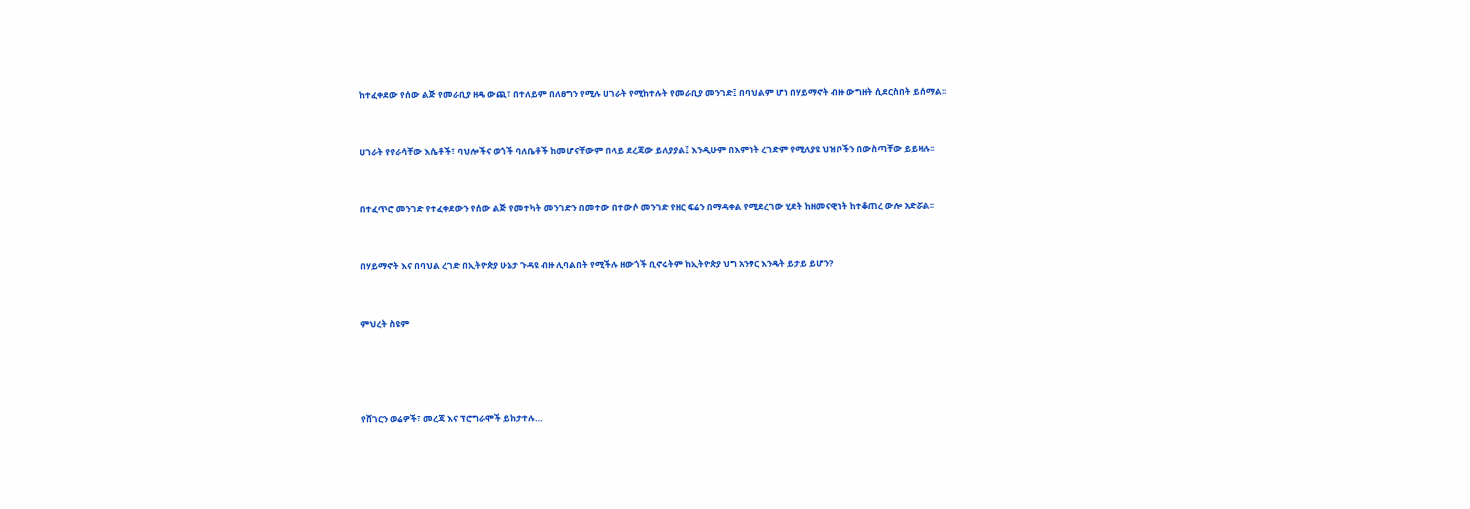ከተፈቀደው የሰው ልጅ የመራቢያ ዘዴ ውጪ፣ በተለይም በለፀግን የሚሉ ሀገራት የሚከተሉት የመራቢያ መንገድ፤ በባህልም ሆነ በሃይማኖት ብዙ ውግዘት ሲደርስበት ይሰማል፡፡


ሀገራት የየራሳቸው እሴቶች፣ ባህሎችና ወጎች ባለቤቶች ከመሆናቸውም በላይ ደረጃው ይለያያል፤ እንዲሁም በእምነት ረገድም የሚለያዩ ህዝቦችን በውስጣቸው ይይዛሉ፡፡


በተፈጥሮ መንገድ የተፈቀደውን የሰው ልጅ የመተካት መንገድን በመተው በተውሶ መንገድ የዘር ፍሬን በማዳቀል የሚደረገው ሂደት ከዘመናዊነት ከተቆጠረ ውሎ አድሯል፡፡


በሃይማኖት እና በባህል ረገድ በኢትዮጵያ ሁኔታ ጉዳዩ ብዙ ሊባልበት የሚችሉ ዘውጎች ቢኖሩትም ከኢትዮጵያ ህግ አንፃር እንዴት ይታይ ይሆን?


ምህረት ስዩም




የሸገርን ወሬዎች፣ መረጃ እና ፕሮግራሞች ይከታተሉ…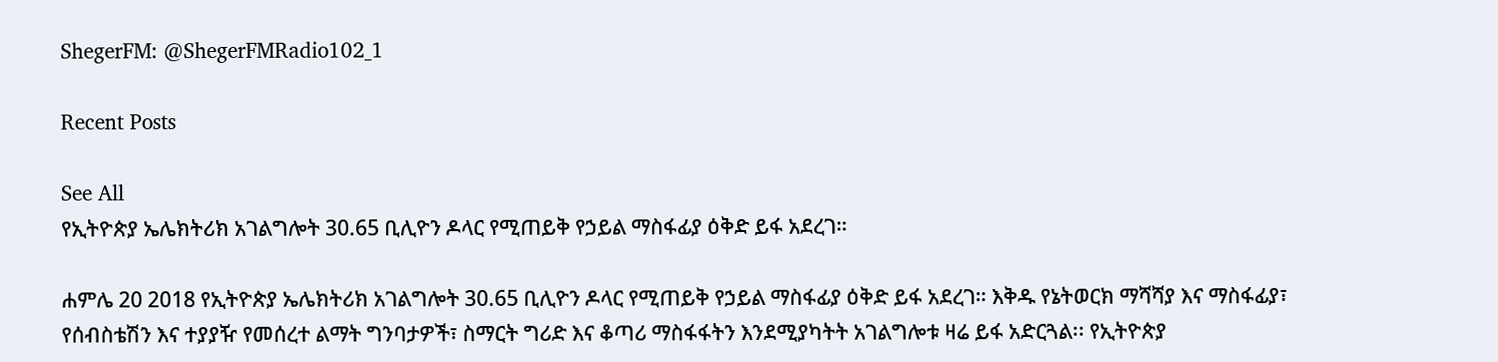ShegerFM: @ShegerFMRadio102_1

Recent Posts

See All
የኢትዮጵያ ኤሌክትሪክ አገልግሎት 30.65 ቢሊዮን ዶላር የሚጠይቅ የኃይል ማስፋፊያ ዕቅድ ይፋ አደረገ።

ሐምሌ 20 2018 የኢትዮጵያ ኤሌክትሪክ አገልግሎት 30.65 ቢሊዮን ዶላር የሚጠይቅ የኃይል ማስፋፊያ ዕቅድ ይፋ አደረገ። እቅዱ የኔትወርክ ማሻሻያ እና ማስፋፊያ፣ የሰብስቴሽን እና ተያያዥ የመሰረተ ልማት ግንባታዎች፣ ስማርት ግሪድ እና ቆጣሪ ማስፋፋትን እንደሚያካትት አገልግሎቱ ዛሬ ይፋ አድርጓል፡፡ የኢትዮጵያ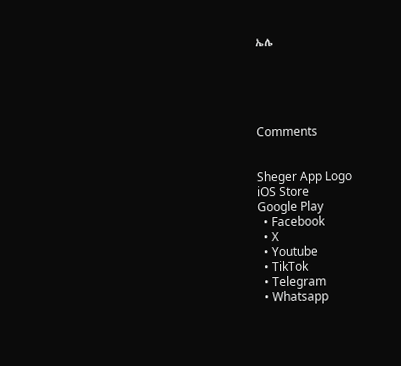ኤሌ





Comments


Sheger App Logo
iOS Store
Google Play
  • Facebook
  • X
  • Youtube
  • TikTok
  • Telegram
  • Whatsapp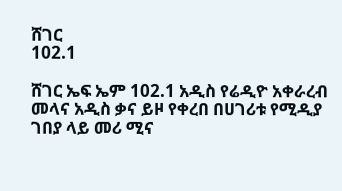ሸገር
102.1

ሸገር ኤፍ ኤም 102.1 አዲስ የሬዲዮ አቀራረብ መላና አዲስ ቃና ይዞ የቀረበ በሀገሪቱ የሚዲያ ገበያ ላይ መሪ ሚና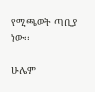የሚጫወት ጣቢያ ነው፡፡

ሁሌም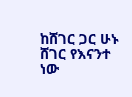ከሸገር ጋር ሁኑ
ሸገር የእናንተ ነው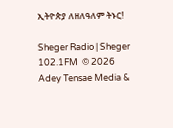ኢትዮጵያ ለዘለዓለም ትኑር!

Sheger Radio | Sheger 102.1FM  © 2026 Adey Tensae Media &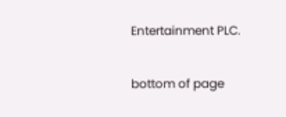Entertainment PLC.

bottom of page